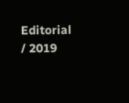Editorial / 2019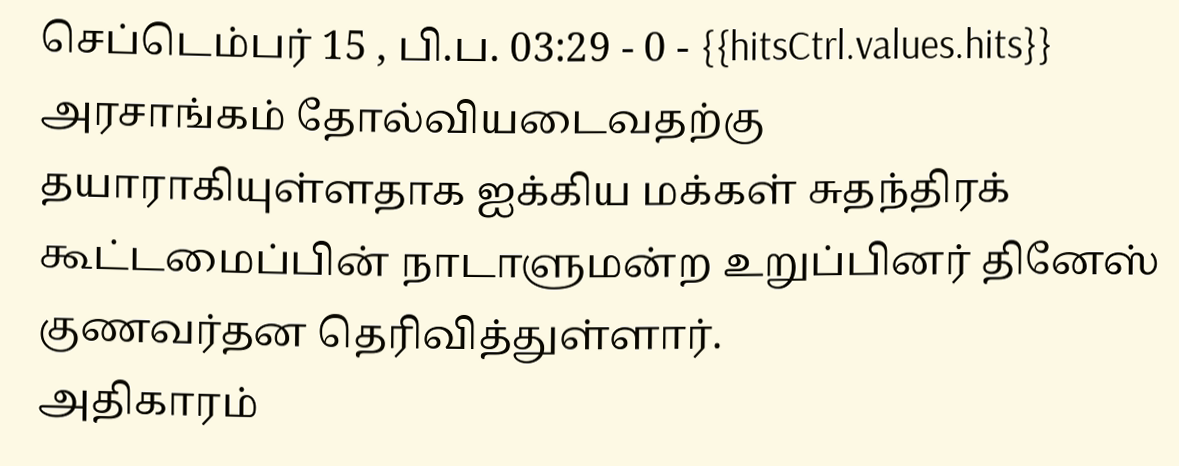செப்டெம்பர் 15 , பி.ப. 03:29 - 0 - {{hitsCtrl.values.hits}}
அரசாங்கம் தோல்வியடைவதற்கு தயாராகியுள்ளதாக ஐக்கிய மக்கள் சுதந்திரக் கூட்டமைப்பின் நாடாளுமன்ற உறுப்பினர் தினேஸ் குணவர்தன தெரிவித்துள்ளார்.
அதிகாரம்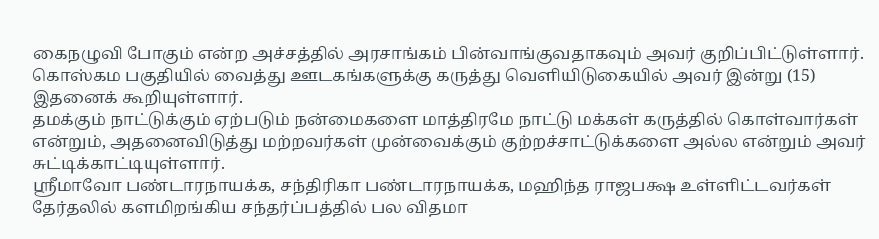கைநழுவி போகும் என்ற அச்சத்தில் அரசாங்கம் பின்வாங்குவதாகவும் அவர் குறிப்பிட்டுள்ளார்.
கொஸ்கம பகுதியில் வைத்து ஊடகங்களுக்கு கருத்து வௌியிடுகையில் அவர் இன்று (15) இதனைக் கூறியுள்ளார்.
தமக்கும் நாட்டுக்கும் ஏற்படும் நன்மைகளை மாத்திரமே நாட்டு மக்கள் கருத்தில் கொள்வார்கள் என்றும், அதனைவிடுத்து மற்றவர்கள் முன்வைக்கும் குற்றச்சாட்டுக்களை அல்ல என்றும் அவர் சுட்டிக்காட்டியுள்ளார்.
ஸ்ரீமாவோ பண்டாரநாயக்க, சந்திரிகா பண்டாரநாயக்க, மஹிந்த ராஜபக்ஷ உள்ளிட்டவர்கள் தேர்தலில் களமிறங்கிய சந்தர்ப்பத்தில் பல விதமா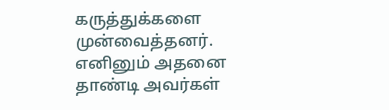கருத்துக்களை முன்வைத்தனர். எனினும் அதனை தாண்டி அவர்கள்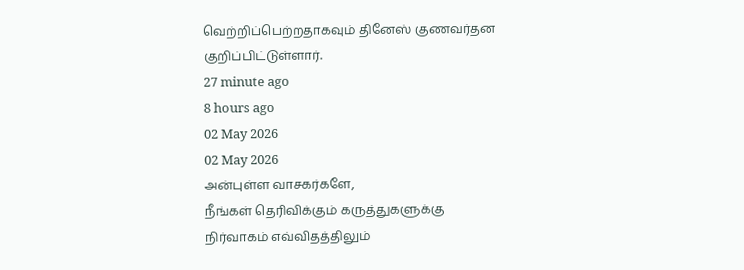வெற்றிப்பெற்றதாகவும் தினேஸ் குணவர்தன குறிப்பிட்டுள்ளார்.
27 minute ago
8 hours ago
02 May 2026
02 May 2026
அன்புள்ள வாசகர்களே,
நீங்கள் தெரிவிக்கும் கருத்துகளுக்கு நிர்வாகம் எவ்விதத்திலும்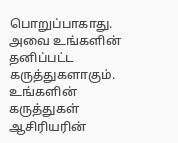பொறுப்பாகாது. அவை உங்களின் தனிப்பட்ட கருத்துகளாகும். உங்களின் கருத்துகள் ஆசிரியரின்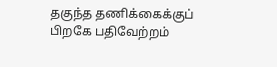தகுந்த தணிக்கைக்குப் பிறகே பதிவேற்றம்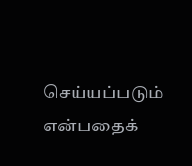செய்யப்படும் என்பதைக்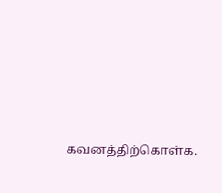கவனத்திற்கொள்க.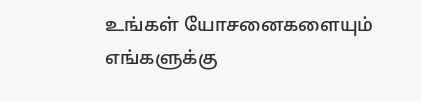உங்கள் யோசனைகளையும் எங்களுக்கு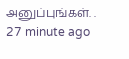அனுப்புங்கள். .
27 minute ago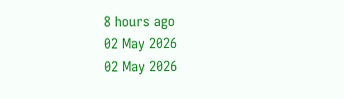8 hours ago
02 May 2026
02 May 2026